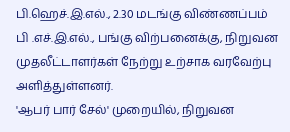பி.ஹெச்.இ.எல்., 2.30 மடங்கு விண்ணப்பம்
பி .எச்.இ.எல்., பங்கு விற்பனைக்கு, நிறுவன முதலீட்டாளர்கள் நேற்று உற்சாக வரவேற்பு அளித்துள்ளனர்.
'ஆபர் பார் சேல்' முறையில், நிறுவன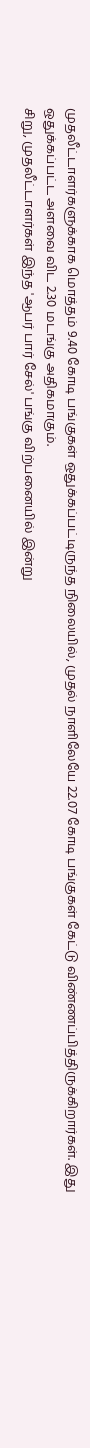முதலீட்டாளர்களுக்காக மொத்தம் 9.40 கோடி பங்குகள் ஒதுக்கப்பட்டிருந்த நிலையில், முதல் நாளிலேயே 22.07 கோடி பங்குகள் கேட்டு விண்ணப்பித்திருக்கிறார்கள். இது ஒதுக்கப்பட்ட அளவை விட 2.30 மடங்கு அதிகமாகும்.
சிறு, முதலீட்டாளர்கள் இந்த 'ஆபர் பார் சேல்' பங்கு விற்பனையில் இன்று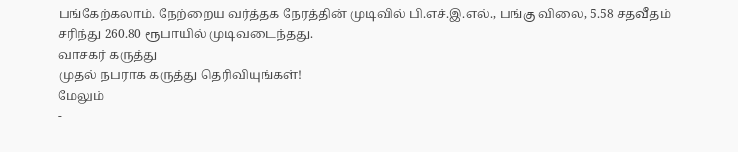பங்கேற்கலாம். நேற்றைய வர்த்தக நேரத்தின் முடிவில் பி.எச்.இ.எல்., பங்கு விலை, 5.58 சதவீதம் சரிந்து 260.80 ரூபாயில் முடிவடைந்தது.
வாசகர் கருத்து
முதல் நபராக கருத்து தெரிவியுங்கள்!
மேலும்
-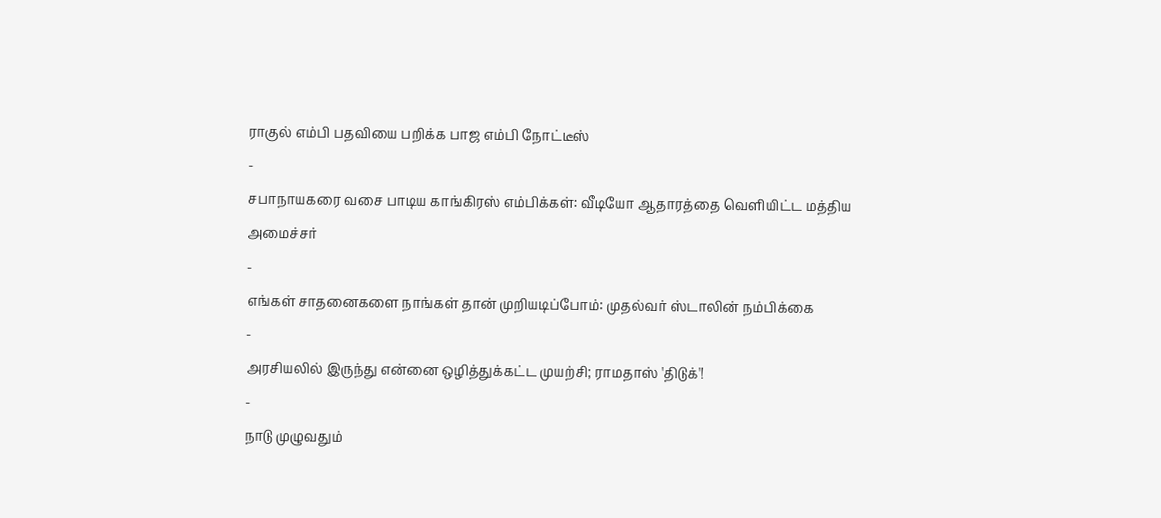ராகுல் எம்பி பதவியை பறிக்க பாஜ எம்பி நோட்டீஸ்
-
சபாநாயகரை வசை பாடிய காங்கிரஸ் எம்பிக்கள்: வீடியோ ஆதாரத்தை வெளியிட்ட மத்திய அமைச்சர்
-
எங்கள் சாதனைகளை நாங்கள் தான் முறியடிப்போம்: முதல்வர் ஸ்டாலின் நம்பிக்கை
-
அரசியலில் இருந்து என்னை ஒழித்துக்கட்ட முயற்சி; ராமதாஸ் 'திடுக்'!
-
நாடு முழுவதும்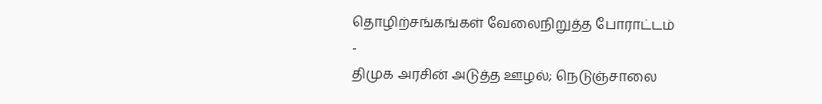தொழிற்சங்கங்கள் வேலைநிறுத்த போராட்டம்
-
திமுக அரசின் அடுத்த ஊழல்; நெடுஞ்சாலை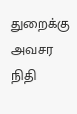துறைக்கு அவசர நிதி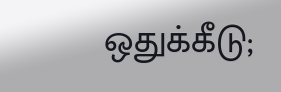ஒதுக்கீடு;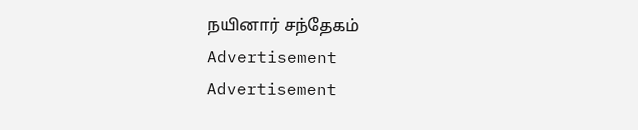நயினார் சந்தேகம்
Advertisement
Advertisement